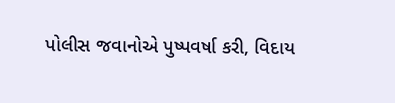પોલીસ જવાનોએ પુષ્પવર્ષા કરી, વિદાય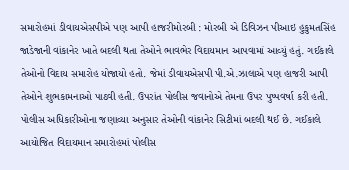સમારોહમાં ડીવાયએસપીએ પણ આપી હાજરીમોરબી : મોરબી એ ડિવિઝન પીઆઇ હુકુમતસિંહ જાડેજાની વાંકાનેર ખાતે બદલી થતા તેઓને ભાવભેર વિદાયમાન આપવામાં આવ્યું હતું. ગઈકાલે તેઓનો વિદાય સમારોહ યોજાયો હતો. જેમાં ડીવાયએસપી પી.એ.ઝાલાએ પણ હાજરી આપી તેઓને શુભકામનાઓ પાઠવી હતી. ઉપરાંત પોલીસ જવાનોએ તેમના ઉપર પુષ્પવર્ષા કરી હતી. પોલીસ અધિકારીઓના જણાવ્યા અનુસાર તેઓની વાંકાનેર સિટીમાં બદલી થઈ છે. ગઈકાલે આયોજિત વિદાયમાન સમારોહમાં પોલીસ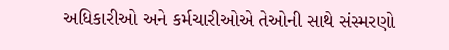અધિકારીઓ અને કર્મચારીઓએ તેઓની સાથે સંસ્મરણો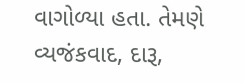વાગોળ્યા હતા. તેમણે વ્યજંકવાદ, દારૂ,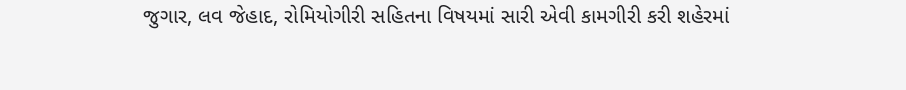જુગાર, લવ જેહાદ, રોમિયોગીરી સહિતના વિષયમાં સારી એવી કામગીરી કરી શહેરમાં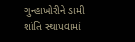ગુન્હાખોરીને ડામી શાંતિ સ્થાપવામાં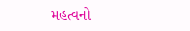મહત્વનો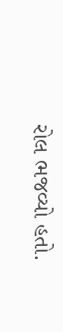રોલ ભજવ્યો હતો.